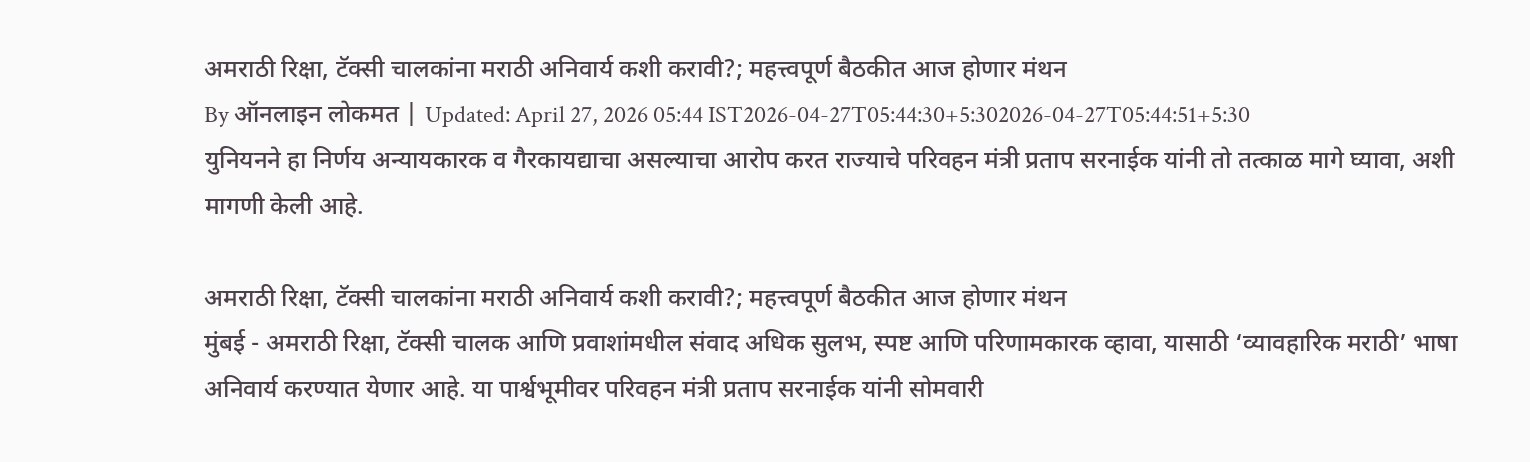अमराठी रिक्षा, टॅक्सी चालकांना मराठी अनिवार्य कशी करावी?; महत्त्वपूर्ण बैठकीत आज होणार मंथन
By ऑनलाइन लोकमत | Updated: April 27, 2026 05:44 IST2026-04-27T05:44:30+5:302026-04-27T05:44:51+5:30
युनियनने हा निर्णय अन्यायकारक व गैरकायद्याचा असल्याचा आरोप करत राज्याचे परिवहन मंत्री प्रताप सरनाईक यांनी तो तत्काळ मागे घ्यावा, अशी मागणी केली आहे.

अमराठी रिक्षा, टॅक्सी चालकांना मराठी अनिवार्य कशी करावी?; महत्त्वपूर्ण बैठकीत आज होणार मंथन
मुंबई - अमराठी रिक्षा, टॅक्सी चालक आणि प्रवाशांमधील संवाद अधिक सुलभ, स्पष्ट आणि परिणामकारक व्हावा, यासाठी ‘व्यावहारिक मराठी’ भाषा अनिवार्य करण्यात येणार आहे. या पार्श्वभूमीवर परिवहन मंत्री प्रताप सरनाईक यांनी सोमवारी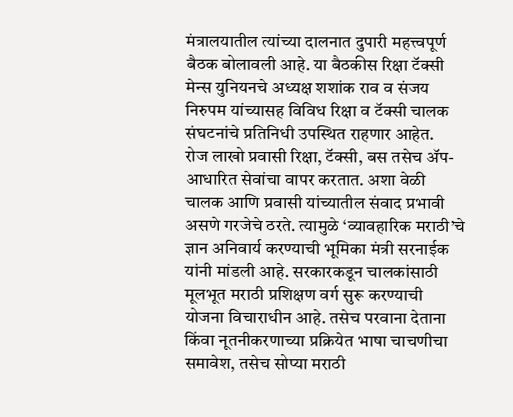मंत्रालयातील त्यांच्या दालनात दुपारी महत्त्वपूर्ण बैठक बोलावली आहे. या बैठकीस रिक्षा टॅक्सी मेन्स युनियनचे अध्यक्ष शशांक राव व संजय निरुपम यांच्यासह विविध रिक्षा व टॅक्सी चालक संघटनांचे प्रतिनिधी उपस्थित राहणार आहेत.
रोज लाखो प्रवासी रिक्षा, टॅक्सी, बस तसेच ॲप-आधारित सेवांचा वापर करतात. अशा वेळी चालक आणि प्रवासी यांच्यातील संवाद प्रभावी असणे गरजेचे ठरते. त्यामुळे ‘व्यावहारिक मराठी’चे ज्ञान अनिवार्य करण्याची भूमिका मंत्री सरनाईक यांनी मांडली आहे. सरकारकडून चालकांसाठी मूलभूत मराठी प्रशिक्षण वर्ग सुरू करण्याची योजना विचाराधीन आहे. तसेच परवाना देताना किंवा नूतनीकरणाच्या प्रक्रियेत भाषा चाचणीचा समावेश, तसेच सोप्या मराठी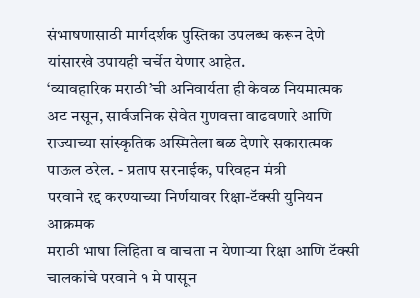संभाषणासाठी मार्गदर्शक पुस्तिका उपलब्ध करून देणे यांसारखे उपायही चर्चेत येणार आहेत.
‘व्यावहारिक मराठी’ची अनिवार्यता ही केवळ नियमात्मक अट नसून, सार्वजनिक सेवेत गुणवत्ता वाढवणारे आणि राज्याच्या सांस्कृतिक अस्मितेला बळ देणारे सकारात्मक पाऊल ठरेल. - प्रताप सरनाईक, परिवहन मंत्री
परवाने रद्द करण्याच्या निर्णयावर रिक्षा-टॅक्सी युनियन आक्रमक
मराठी भाषा लिहिता व वाचता न येणाऱ्या रिक्षा आणि टॅक्सी चालकांचे परवाने १ मे पासून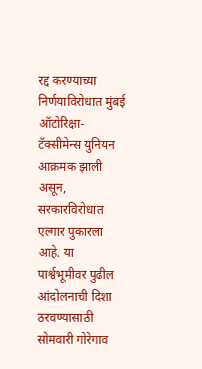रद्द करण्याच्या निर्णयाविरोधात मुंबई ऑटोरिक्षा-टॅक्सीमेन्स युनियन आक्रमक झाली असून, सरकारविरोधात एल्गार पुकारला आहे. या पार्श्वभूमीवर पुढील आंदोलनाची दिशा ठरवण्यासाठी सोमवारी गोरेगाव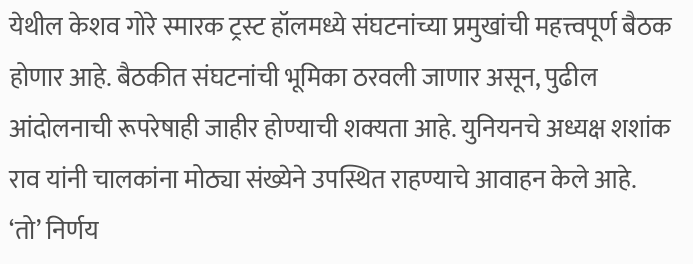येथील केशव गोरे स्मारक ट्रस्ट हॉलमध्ये संघटनांच्या प्रमुखांची महत्त्वपूर्ण बैठक होणार आहे. बैठकीत संघटनांची भूमिका ठरवली जाणार असून, पुढील आंदोलनाची रूपरेषाही जाहीर होण्याची शक्यता आहे. युनियनचे अध्यक्ष शशांक राव यांनी चालकांना मोठ्या संख्येने उपस्थित राहण्याचे आवाहन केले आहे.
‘तो’ निर्णय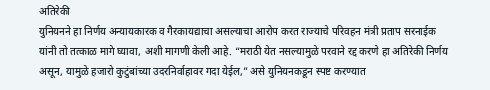अतिरेकी
युनियनने हा निर्णय अन्यायकारक व गैरकायद्याचा असल्याचा आरोप करत राज्याचे परिवहन मंत्री प्रताप सरनाईक यांनी तो तत्काळ मागे घ्यावा, अशी मागणी केली आहे. “मराठी येत नसल्यामुळे परवाने रद्द करणे हा अतिरेकी निर्णय असून, यामुळे हजारो कुटुंबांच्या उदरनिर्वाहावर गदा येईल,” असे युनियनकडून स्पष्ट करण्यात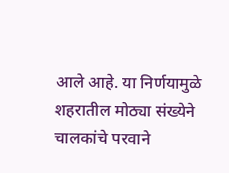आले आहे. या निर्णयामुळे शहरातील मोठ्या संख्येने चालकांचे परवाने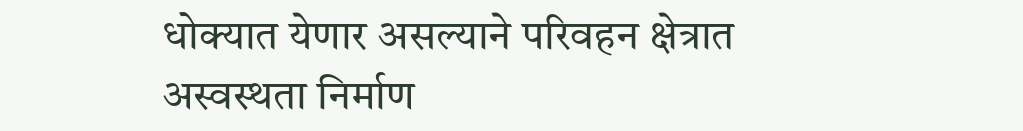धोक्यात येणार असल्याने परिवहन क्षेत्रात अस्वस्थता निर्माण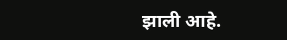झाली आहे.